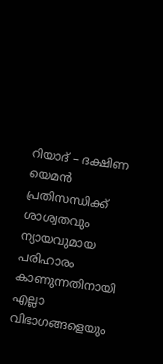റിയാദ് – ദക്ഷിണ യെമൻ പ്രതിസന്ധിക്ക് ശാശ്വതവും ന്യായവുമായ പരിഹാരം കാണുന്നതിനായി എല്ലാ വിഭാഗങ്ങളെയും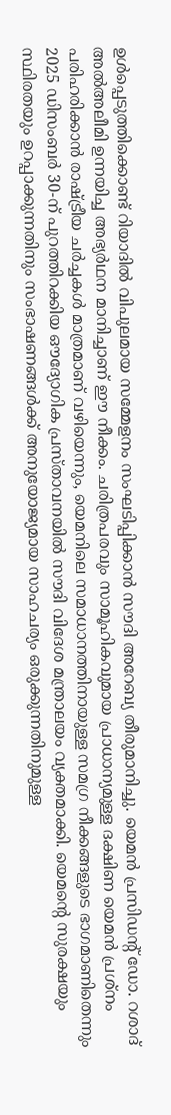ഉൾപ്പെടുത്തിക്കൊണ്ട് റിയാദിൽ വിപുലമായ സമ്മേളനം സംഘടിപ്പിക്കാൻ സൗദി അറേബ്യ തീരുമാനിച്ചു. യെമൻ പ്രസിഡന്റ് ഡോ. റശാദ് അൽഅലീമി ഉന്നയിച്ച അഭ്യർഥന മാനിച്ചാണ് ഈ നീക്കം. ചരിത്രപരവും സാമൂഹികവുമായ പ്രാധാന്യമുള്ള ദക്ഷിണ യെമൻ പ്രശ്നം പരിഹരിക്കാൻ രാഷ്ട്രീയ ചർച്ചകൾ മാത്രമാണ് വഴിയെന്നും, യെമനിലെ സമാധാനത്തിനായുള്ള സമഗ്ര നീക്കങ്ങളുടെ ഭാഗമാണിതെന്നും 2025 ഡിസംബർ 30-ന് പുറത്തിറക്കിയ ഔദ്യോഗിക പ്രസ്താവനയിൽ സൗദി വിദേശ മന്ത്രാലയം വ്യക്തമാക്കി. യെമന്റെ സുരക്ഷയും സ്ഥിരതയും ഉറപ്പാക്കുന്നതിനും സംഭാഷണങ്ങൾക്ക് അനുയോജ്യമായ സാഹചര്യം ഒരുക്കുന്നതിനുമുള്ള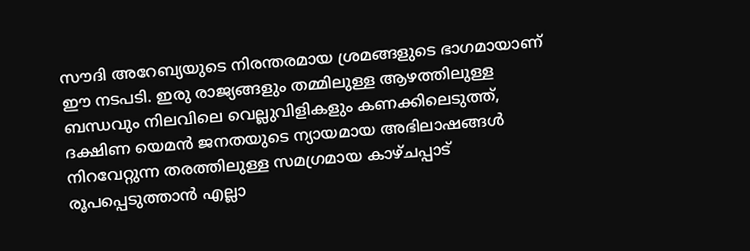സൗദി അറേബ്യയുടെ നിരന്തരമായ ശ്രമങ്ങളുടെ ഭാഗമായാണ് ഈ നടപടി. ഇരു രാജ്യങ്ങളും തമ്മിലുള്ള ആഴത്തിലുള്ള ബന്ധവും നിലവിലെ വെല്ലുവിളികളും കണക്കിലെടുത്ത്, ദക്ഷിണ യെമൻ ജനതയുടെ ന്യായമായ അഭിലാഷങ്ങൾ നിറവേറ്റുന്ന തരത്തിലുള്ള സമഗ്രമായ കാഴ്ചപ്പാട് രൂപപ്പെടുത്താൻ എല്ലാ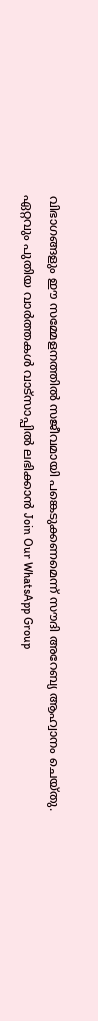വിഭാഗങ്ങളും ഈ സമ്മേളനത്തിൽ സജീവമായി പങ്കെടുക്കണമെന്ന് സൗദി അറേബ്യ ആഹ്വാനം ചെയ്തു.
ഏറ്റവും പുതിയ വാർത്തകൾ വാട്സാപ്പിൽ ലഭിക്കാൻ Join Our WhatsApp Group